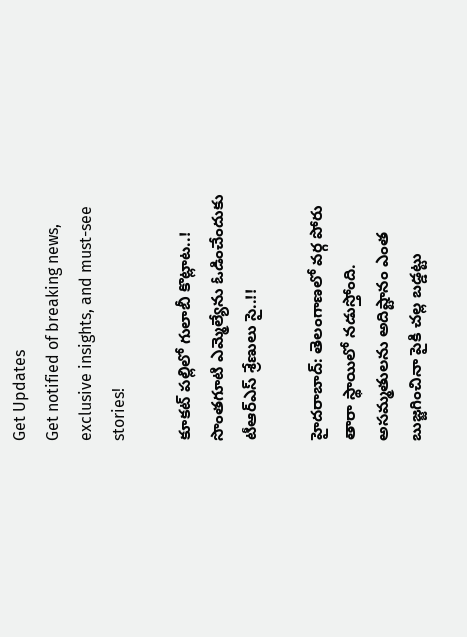Get Updates
Get notified of breaking news, exclusive insights, and must-see stories!

కూక‌ట్ ప‌ల్లిలో గులాబీ కొట్లాట‌..! సొంత‌గూటి ఎమ్మెల్యేను ఓడించేందుకు టీఆర్ఎస్ శ్రేణులు సై..!!

హైద‌రాబాద్: తెలంగాణ‌లో వ‌ర్గ పోరు తారా స్థాయిలో న‌డుస్తోంది. అస‌మ్మ‌తుల‌ను అదిష్టానం ఎంత బుజ్జ‌గించినా పైకి చ‌ల్ల బ‌డ్డ‌ట్టు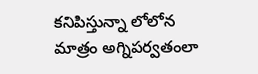క‌నిపిస్తున్నా లోలోన మాత్రం అగ్నిప‌ర్వ‌తంలా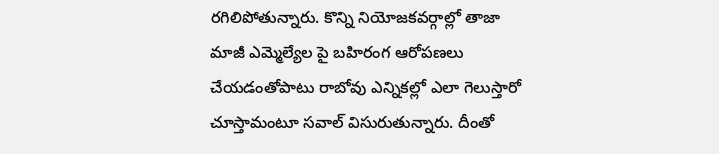ర‌గిలిపోతున్నారు. కొన్ని నియోజ‌క‌వ‌ర్గాల్లో తాజా మాజీ ఎమ్మెల్యేల పై బ‌హిరంగ ఆరోప‌ణ‌లు చేయ‌డంతోపాటు రాబోవు ఎన్నిక‌ల్లో ఎలా గెలుస్తారో చూస్తామంటూ స‌వాల్ విసురుతున్నారు. దీంతో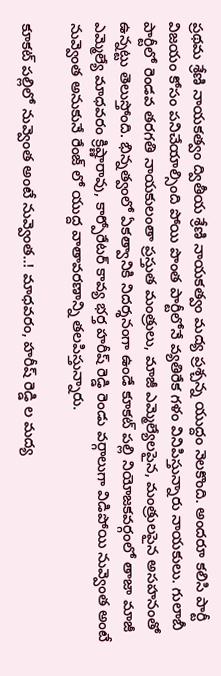ప్ర‌థ‌మ శ్రేణి నాయ‌క‌త్వం ద్వితీయ శ్రేణి నాయ‌క‌త్వం మ‌ద్య ప్ర‌శ్చ‌న్న యుద్దం నెల‌కొంది. అంద‌రూ క‌లిసి పార్టీ విజ‌యం కోసం ప‌నిచేయాల్సింది పోయి పొంత పార్టీలోనే వ్య‌తిరేక గ‌ళం వినిపిస్తున్నారు నాయ‌కులు. గులాబీ పార్టీలో రెండ‌వ త‌ర‌గ‌తి నాయ‌కులంతా ప్ర‌స్తుత మంత్రులు, మాజీ ఎమ్మెల్యేల‌పైన, మంత్రుల‌పైన అస‌హ‌నంతో ఉన్న‌ట్టు తెలుస్తోంది. భిన్న‌త్వంలో ఏక‌త్వానికి నిద‌ర్శ‌నంగా ఉండే కూక‌ట్ ప‌ల్లి నియోజ‌క‌వ‌ర్గంలో తాజా మాజీ ఎమ్మెల్యే మాధ‌వ‌రం క్రిష్ణారావు, కార్పోరేట‌ర్ కావ్య భ‌ర్త హ‌రీష్ రెడ్డి రెండు వ‌ర్గాలుగా విడిపోయి నువ్వెంత అంటే నువ్వెంత అనుకునే రేంజ్ లో యుద్ద వాతావ‌ర‌ణాన్ని త‌ల‌పిస్తున్నారు.

కూక‌ట్ ప‌ల్లిలో నువ్వెంత అంటే నువ్వెంత..! మాధ‌వ‌రం, హ‌రీష్ రెడ్డి ల మ‌ద్య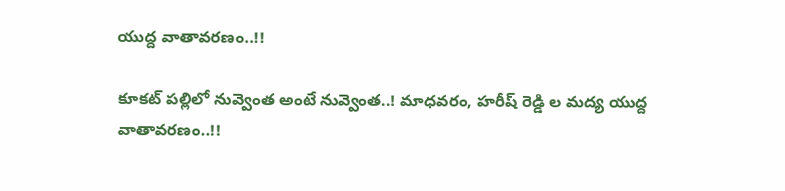యుద్ద వాతావ‌ర‌ణం..!!

కూక‌ట్ ప‌ల్లిలో నువ్వెంత అంటే నువ్వెంత..! మాధ‌వ‌రం, హ‌రీష్ రెడ్డి ల మ‌ద్య యుద్ద వాతావ‌ర‌ణం..!!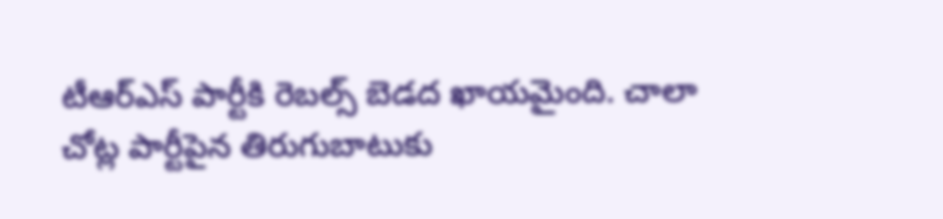టీఆర్ఎస్ పార్టీకి రెబల్స్ బెడద ఖాయమైంది. చాలా చోట్ల పార్టీపైన తిరుగుబాటుకు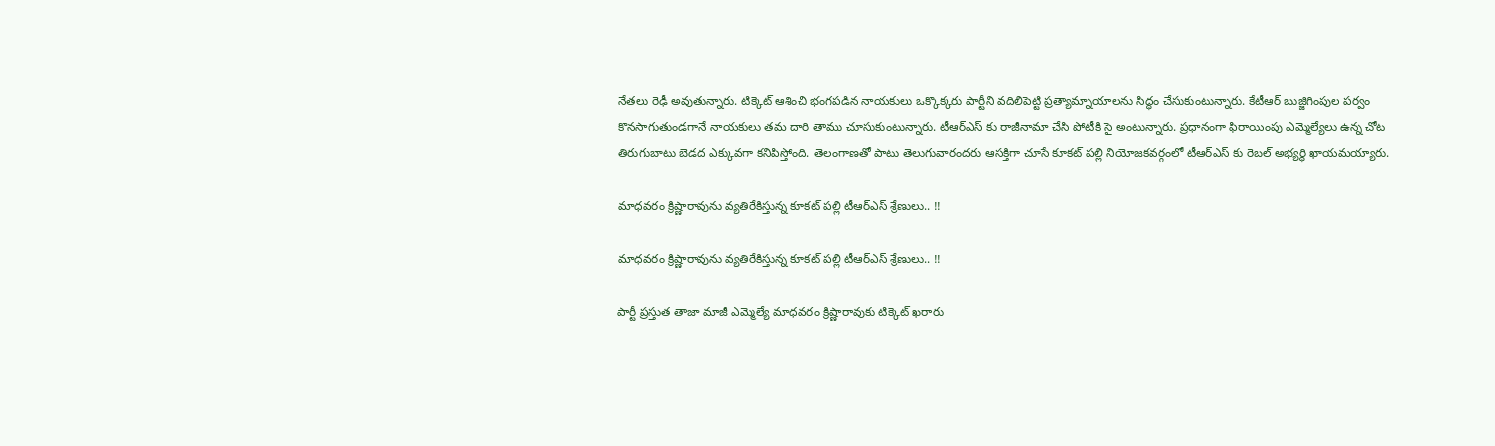నేతలు రెఢీ అవుతున్నారు. టిక్కెట్ ఆశించి భంగపడిన నాయకులు ఒక్కొక్కరు పార్టీని వదిలిపెట్టి ప్రత్యామ్నాయాలను సిద్ధం చేసుకుంటున్నారు. కేటీఆర్ బుజ్జిగింపుల పర్వం కొనసాగుతుండగానే నాయకులు తమ దారి తాము చూసుకుంటున్నారు. టీఆర్ఎస్ కు రాజీనామా చేసి పోటీకి సై అంటున్నారు. ప్రధానంగా ఫిరాయింపు ఎమ్మెల్యేలు ఉన్న చోట తిరుగుబాటు బెడద ఎక్కువగా కనిపిస్తోంది. తెలంగాణతో పాటు తెలుగువారందరు ఆసక్తిగా చూసే కూకట్‌ పల్లి నియోజకవర్గంలో టీఆర్ఎస్ కు రెబల్ అభ్యర్థి ఖాయమయ్యారు.

మాధ‌వ‌రం క్రిష్ణారావును వ్య‌తిరేకిస్తున్న కూక‌ట్ ప‌ల్లి టీఆర్ఎస్ శ్రేణులు.. !!

మాధ‌వ‌రం క్రిష్ణారావును వ్య‌తిరేకిస్తున్న కూక‌ట్ ప‌ల్లి టీఆర్ఎస్ శ్రేణులు.. !!

పార్టీ ప్రస్తుత తాజా మాజీ ఎమ్మెల్యే మాధవరం క్రిష్ణారావుకు టిక్కెట్ ఖరారు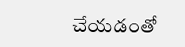చేయడంతో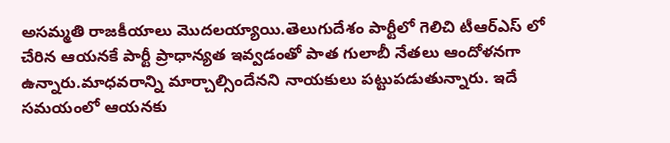అసమ్మతి రాజకీయాలు మొదలయ్యాయి.తెలుగుదేశం పార్టీలో గెలిచి టీఆర్ఎస్ లో చేరిన ఆయనకే పార్టీ ప్రాధాన్యత ఇవ్వడంతో పాత గులాబీ నేతలు ఆందోళనగా ఉన్నారు.మాధవరాన్ని మార్చాల్సిందేనని నాయకులు పట్టుపడుతున్నారు. ఇదే సమయంలో ఆయనకు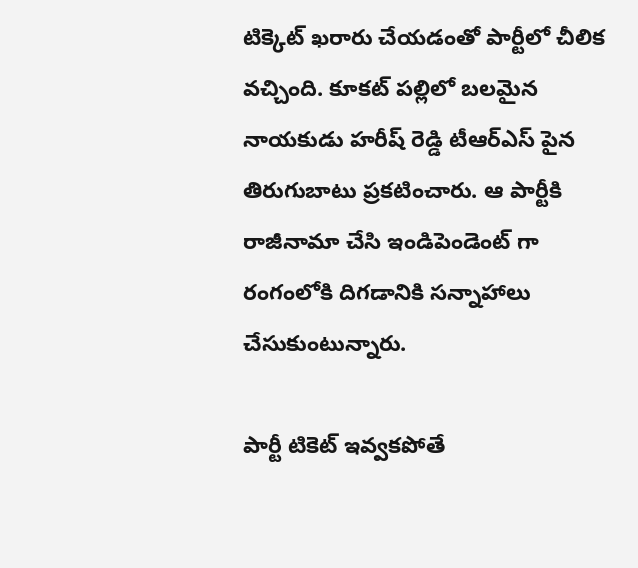టిక్కెట్ ఖరారు చేయడంతో పార్టీలో చీలిక వచ్చింది. కూకట్ పల్లిలో బలమైన నాయకుడు హరీష్ రెడ్డి టీఆర్ఎస్ పైన తిరుగుబాటు ప్రకటించారు. ఆ పార్టీకి రాజీనామా చేసి ఇండిపెండెంట్ గా రంగంలోకి దిగడానికి సన్నాహాలు చేసుకుంటున్నారు.

పార్టీ టికెట్ ఇవ్వ‌క‌పోతే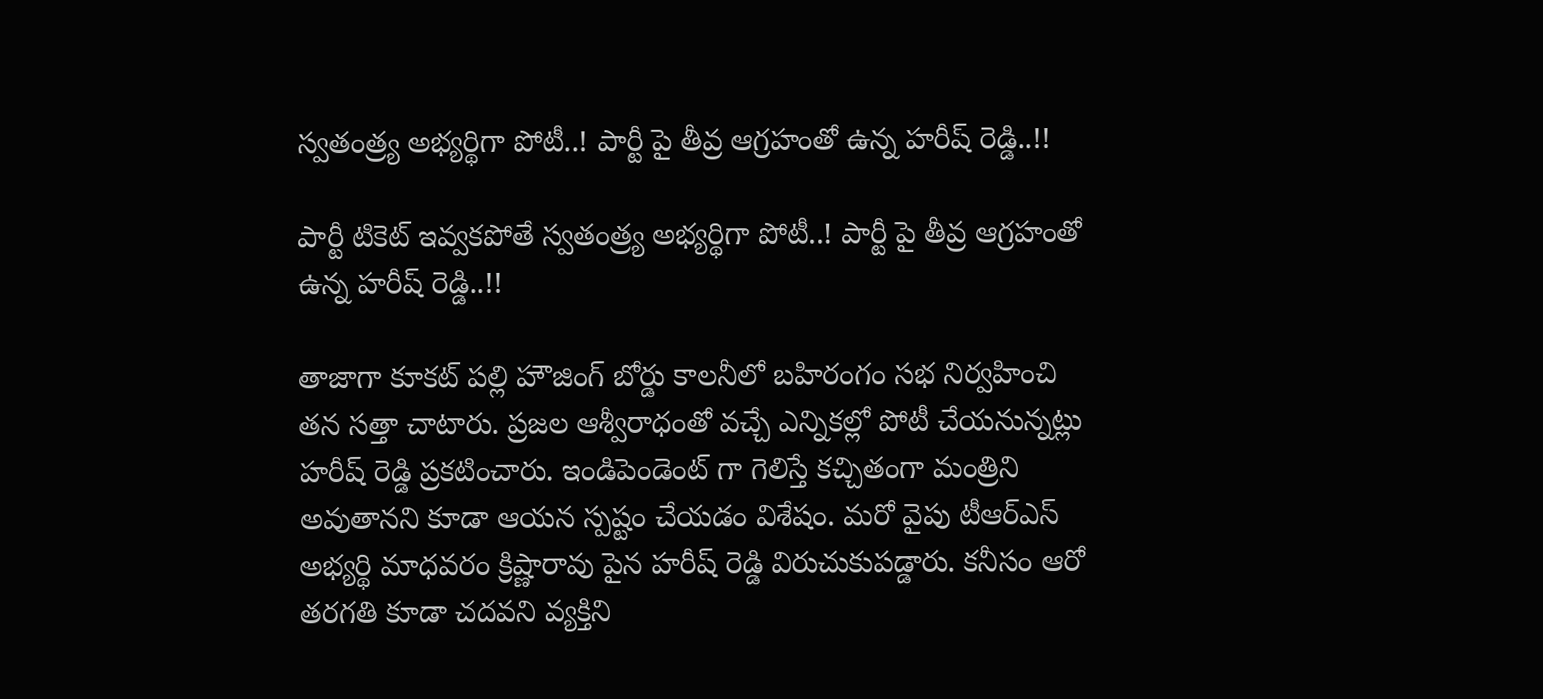స్వతంత్ర్య అభ్య‌ర్థిగా పోటీ..! పార్టీ పై తీవ్ర ఆగ్ర‌హంతో ఉన్న హ‌రీష్ రెడ్డి..!!

పార్టీ టికెట్ ఇవ్వ‌క‌పోతే స్వతంత్ర్య అభ్య‌ర్థిగా పోటీ..! పార్టీ పై తీవ్ర ఆగ్ర‌హంతో ఉన్న హ‌రీష్ రెడ్డి..!!

తాజాగా కూకట్‌ పల్లి హౌజింగ్ బోర్డు కాలనీలో బహిరంగం సభ నిర్వహించి తన సత్తా చాటారు. ప్రజల ఆశ్వీరాధంతో వచ్చే ఎన్నికల్లో పోటీ చేయనున్నట్లు హరీష్‌ రెడ్డి ప్రకటించారు. ఇండిపెండెంట్ గా గెలిస్తే కచ్చితంగా మంత్రిని అవుతానని కూడా ఆయన స్పష్టం చేయడం విశేషం. మరో వైపు టీఆర్ఎస్ అభ్యర్థి మాధవరం క్రిష్ణారావు పైన హరీష్ రెడ్డి విరుచుకుపడ్డారు. కనీసం ఆరో తరగతి కూడా చదవని వ్యక్తిని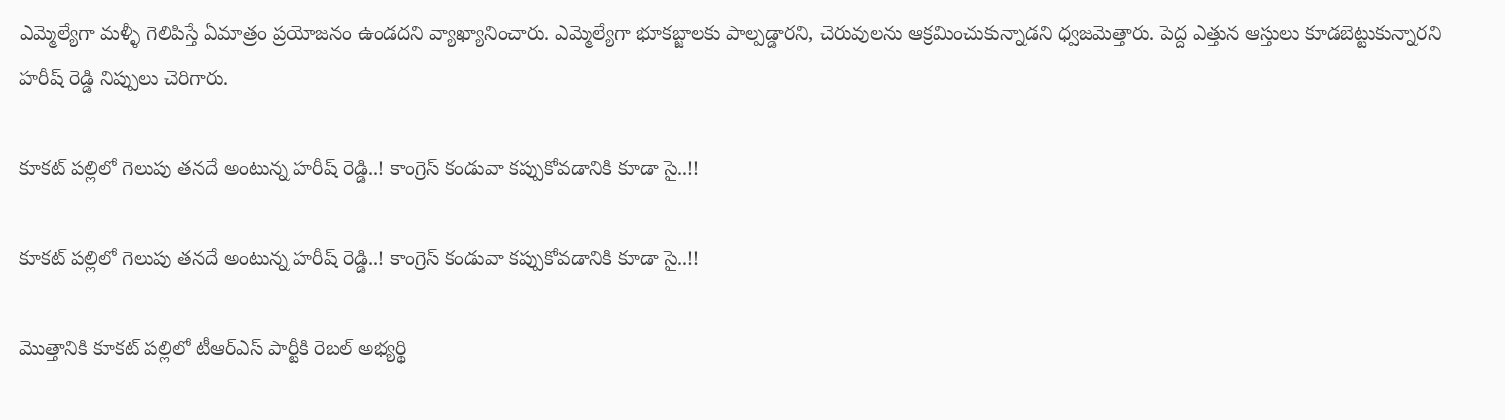ఎమ్మెల్యేగా మళ్ళీ గెలిపిస్తే ఏమాత్రం ప్రయోజనం ఉండదని వ్యాఖ్యానించారు. ఎమ్మెల్యేగా భూకబ్జాలకు పాల్పడ్డారని, చెరువులను ఆక్రమించుకున్నాడని ధ్వజమెత్తారు. పెద్ద ఎత్తున ఆస్తులు కూడబెట్టుకున్నారని హరీష్ రెడ్డి నిప్పులు చెరిగారు.

కూక‌ట్ ప‌ల్లిలో గెలుపు త‌న‌దే అంటున్న హ‌రీష్ రెడ్డి..! కాంగ్రెస్ కండువా క‌ప్పుకోవ‌డానికి కూడా సై..!!

కూక‌ట్ ప‌ల్లిలో గెలుపు త‌న‌దే అంటున్న హ‌రీష్ రెడ్డి..! కాంగ్రెస్ కండువా క‌ప్పుకోవ‌డానికి కూడా సై..!!

మొత్తానికి కూకట్‌ పల్లిలో టీఆర్ఎస్ పార్టీకి రెబల్ అభ్యర్థి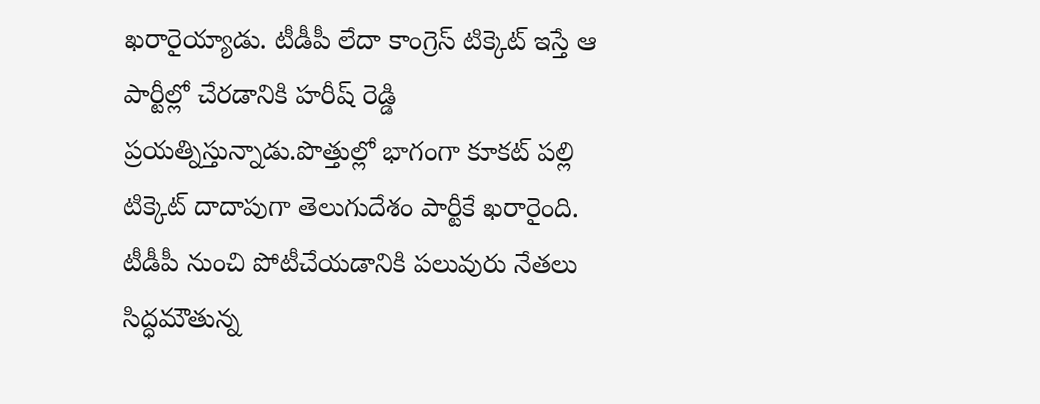ఖరారైయ్యాడు. టీడీపీ లేదా కాంగ్రెస్ టిక్కెట్ ఇస్తే ఆ పార్టీల్లో చేరడానికి హరీష్‌ రెడ్డి ప్రయత్నిస్తున్నాడు.పొత్తుల్లో భాగంగా కూకట్‌ పల్లి టిక్కెట్ దాదాపుగా తెలుగుదేశం పార్టీకే ఖరారైంది. టీడీపీ నుంచి పోటీచేయడానికి పలువురు నేతలు సిద్ధమౌతున్న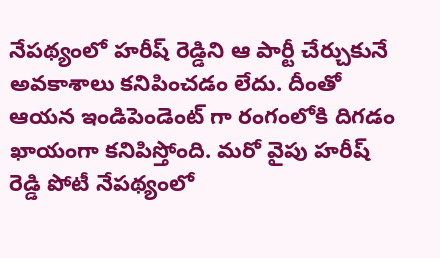నేపథ్యంలో హరీష్‌ రెడ్డిని ఆ పార్టీ చేర్చుకునే అవకాశాలు కనిపించడం లేదు. దీంతో ఆయన ఇండిపెండెంట్ గా రంగంలోకి దిగడం ఖాయంగా కనిపిస్తోంది. మరో వైపు హరీష్‌ రెడ్డి పోటీ నేపథ్యంలో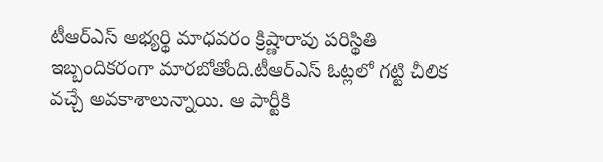టీఆర్ఎస్ అభ్యర్థి మాధవరం క్రిష్ణారావు పరిస్థితి ఇబ్బందికరంగా మారబోతోంది.టీఆర్ఎస్ ఓట్లలో గట్టి చీలిక వచ్చే అవకాశాలున్నాయి. ఆ పార్టీకి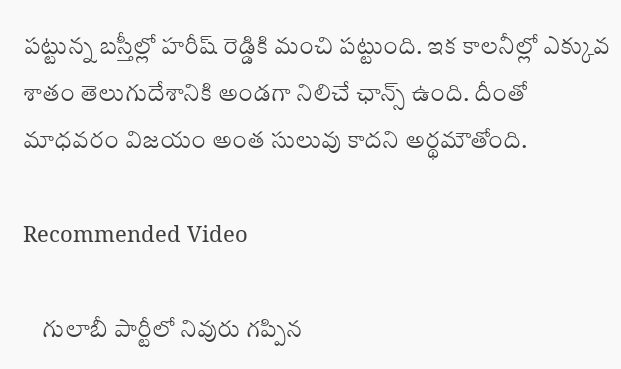పట్టున్న బస్తీల్లో హరీష్ రెడ్డికి మంచి పట్టుంది. ఇక కాలనీల్లో ఎక్కువ శాతం తెలుగుదేశానికి అండగా నిలిచే ఛాన్స్ ఉంది. దీంతో మాధవరం విజయం అంత సులువు కాదని అర్థమౌతోంది.

Recommended Video

    గులాబీ పార్టీలో నివురు గ‌ప్పిన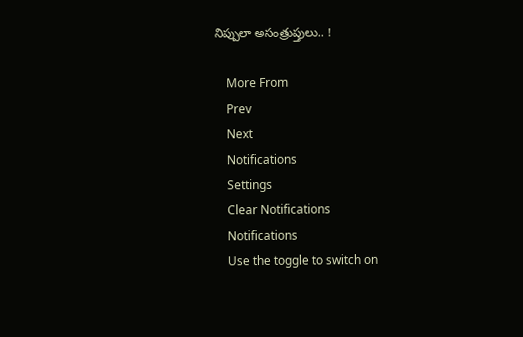నిప్పులా అసంత్రుప్తులు.. !

    More From
    Prev
    Next
    Notifications
    Settings
    Clear Notifications
    Notifications
    Use the toggle to switch on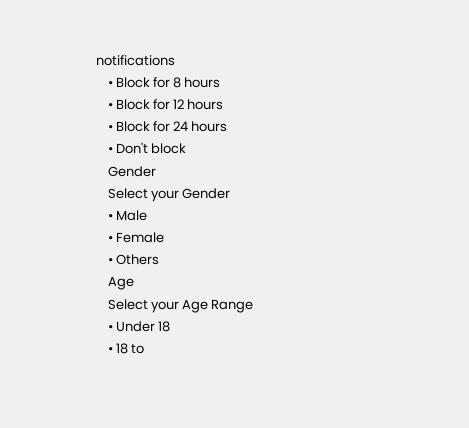notifications
    • Block for 8 hours
    • Block for 12 hours
    • Block for 24 hours
    • Don't block
    Gender
    Select your Gender
    • Male
    • Female
    • Others
    Age
    Select your Age Range
    • Under 18
    • 18 to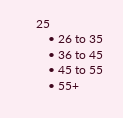25
    • 26 to 35
    • 36 to 45
    • 45 to 55
    • 55+